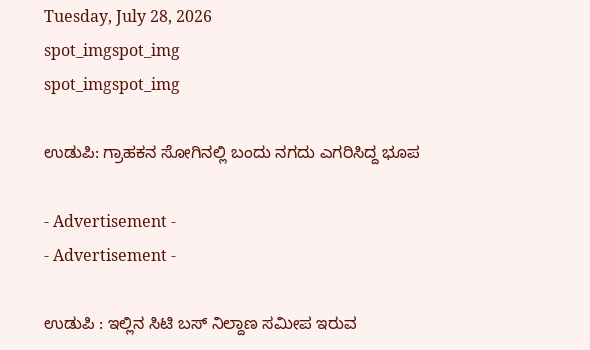Tuesday, July 28, 2026
spot_imgspot_img
spot_imgspot_img

ಉಡುಪಿ: ಗ್ರಾಹಕನ ಸೋಗಿನಲ್ಲಿ ಬಂದು ನಗದು ಎಗರಿಸಿದ್ದ ಭೂಪ

- Advertisement -
- Advertisement -

ಉಡುಪಿ : ಇಲ್ಲಿನ ಸಿಟಿ ಬಸ್ ನಿಲ್ದಾಣ ಸಮೀಪ ಇರುವ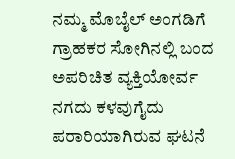ನಮ್ಮ ಮೊಬೈಲ್ ಅಂಗಡಿಗೆ ಗ್ರಾಹಕರ ಸೋಗಿನಲ್ಲಿ ಬಂದ ಅಪರಿಚಿತ ವ್ಯಕ್ತಿಯೋರ್ವ ನಗದು ಕಳವುಗೈದು ಪರಾರಿಯಾಗಿರುವ ಘಟನೆ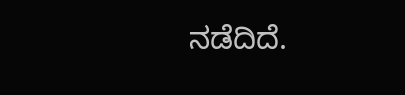ನಡೆದಿದೆ.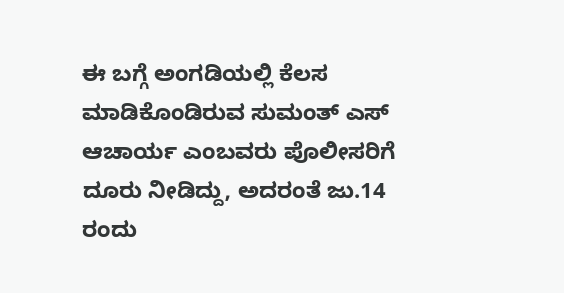ಈ ಬಗ್ಗೆ ಅಂಗಡಿಯಲ್ಲಿ ಕೆಲಸ ಮಾಡಿಕೊಂಡಿರುವ ಸುಮಂತ್ ಎಸ್ ಆಚಾರ್ಯ ಎಂಬವರು ಪೊಲೀಸರಿಗೆ ದೂರು ನೀಡಿದ್ದು, ಅದರಂತೆ ಜು.14 ರಂದು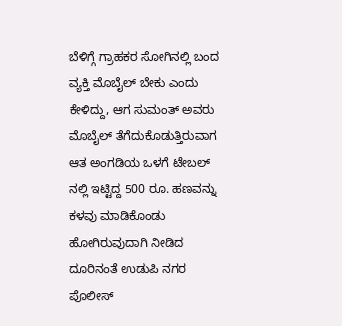ಬೆಳಿಗ್ಗೆ ಗ್ರಾಹಕರ ಸೋಗಿನಲ್ಲಿ ಬಂದ ವ್ಯಕ್ತಿ ಮೊಬೈಲ್ ಬೇಕು ಎಂದು ಕೇಳಿದ್ದು, ಆಗ ಸುಮಂತ್ ಅವರು ಮೊಬೈಲ್ ತೆಗೆದುಕೊಡುತ್ತಿರುವಾಗ ಆತ ಅಂಗಡಿಯ ಒಳಗೆ ಟೇಬಲ್ ನಲ್ಲಿ ಇಟ್ಟಿದ್ದ 500 ರೂ. ಹಣವನ್ನು ಕಳವು ಮಾಡಿಕೊಂಡು ಹೋಗಿರುವುದಾಗಿ ನೀಡಿದ ದೂರಿನಂತೆ ಉಡುಪಿ ನಗರ ಪೊಲೀಸ್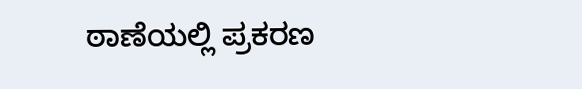ಠಾಣೆಯಲ್ಲಿ ಪ್ರಕರಣ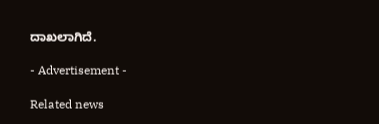ದಾಖಲಾಗಿದೆ.

- Advertisement -

Related news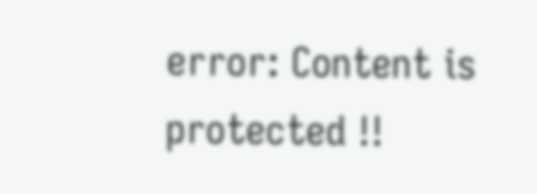error: Content is protected !!